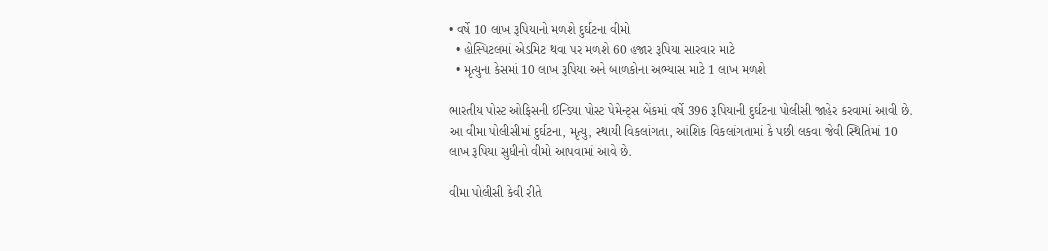• વર્ષે 10 લાખ રૂપિયાનો મળશે દુર્ઘટના વીમો
  • હોસ્પિટલમાં એડમિટ થવા પર મળશે 60 હજાર રૂપિયા સારવાર માટે
  • મૃત્યુના કેસમાં 10 લાખ રૂપિયા અને બાળકોના અભ્યાસ માટે 1 લાખ મળશે

ભારતીય પોસ્ટ ઓફિસની ઈન્ડિયા પોસ્ટ પેમેન્ટ્સ બેંકમાં વર્ષે 396 રૂપિયાની દુર્ઘટના પોલીસી જાહેર કરવામાં આવી છે. આ વીમા પોલીસીમાં દુર્ઘટના, મૃત્યુ, સ્થાયી વિકલાંગતા, આંશિક વિકલાંગતામાં કે પછી લકવા જેવી સ્થિતિમાં 10 લાખ રૂપિયા સુધીનો વીમો આપવામાં આવે છે.

વીમા પોલીસી કેવી રીતે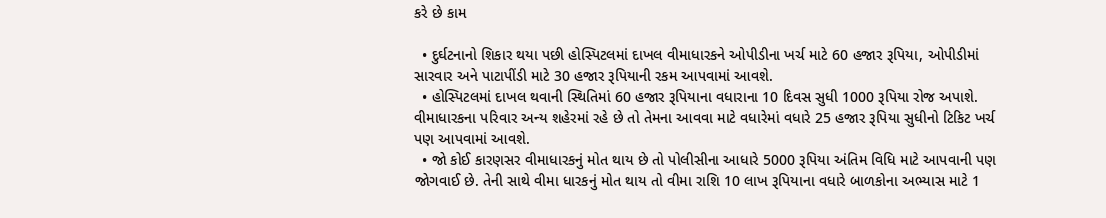કરે છે કામ

  • દુર્ઘટનાનો શિકાર થયા પછી હોસ્પિટલમાં દાખલ વીમાધારકને ઓપીડીના ખર્ચ માટે 60 હજાર રૂપિયા, ઓપીડીમાં સારવાર અને પાટાપીંડી માટે 30 હજાર રૂપિયાની રકમ આપવામાં આવશે.
  • હોસ્પિટલમાં દાખલ થવાની સ્થિતિમાં 60 હજાર રૂપિયાના વધારાના 10 દિવસ સુધી 1000 રૂપિયા રોજ અપાશે. વીમાધારકના પરિવાર અન્ય શહેરમાં રહે છે તો તેમના આવવા માટે વધારેમાં વધારે 25 હજાર રૂપિયા સુધીનો ટિકિટ ખર્ચ પણ આપવામાં આવશે.
  • જો કોઈ કારણસર વીમાધારકનું મોત થાય છે તો પોલીસીના આધારે 5000 રૂપિયા અંતિમ વિધિ માટે આપવાની પણ જોગવાઈ છે. તેની સાથે વીમા ધારકનું મોત થાય તો વીમા રાશિ 10 લાખ રૂપિયાના વધારે બાળકોના અભ્યાસ માટે 1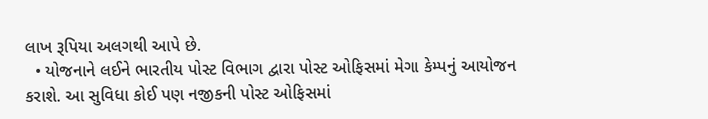લાખ રૂપિયા અલગથી આપે છે.
  • યોજનાને લઈને ભારતીય પોસ્ટ વિભાગ દ્વારા પોસ્ટ ઓફિસમાં મેગા કેમ્પનું આયોજન કરાશે. આ સુવિધા કોઈ પણ નજીકની પોસ્ટ ઓફિસમાં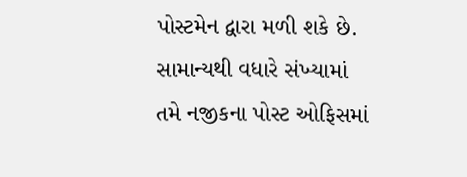પોસ્ટમેન દ્વારા મળી શકે છે. સામાન્યથી વધારે સંખ્યામાં તમે નજીકના પોસ્ટ ઓફિસમાં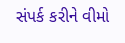સંપર્ક કરીને વીમો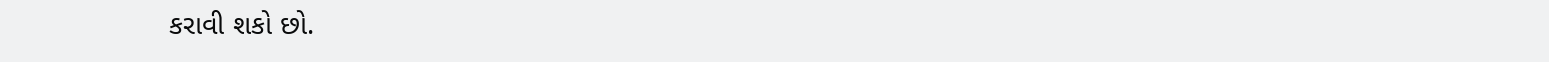કરાવી શકો છો.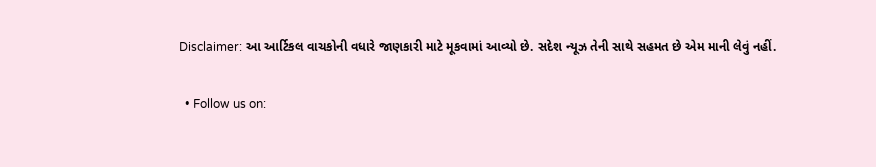Disclaimer: આ આર્ટિકલ વાચકોની વધારે જાણકારી માટે મૂકવામાં આવ્યો છે. સદેશ ન્યૂઝ તેની સાથે સહમત છે એમ માની લેવું નહીં.

  • Follow us on: